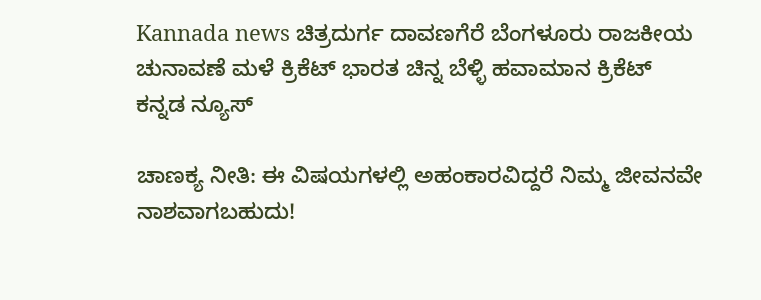Kannada news ಚಿತ್ರದುರ್ಗ ದಾವಣಗೆರೆ ಬೆಂಗಳೂರು ರಾಜಕೀಯ ಚುನಾವಣೆ ಮಳೆ ಕ್ರಿಕೆಟ್ ಭಾರತ ಚಿನ್ನ ಬೆಳ್ಳಿ ಹವಾಮಾನ ಕ್ರಿಕೆಟ್  ಕನ್ನಡ ನ್ಯೂಸ್

ಚಾಣಕ್ಯ ನೀತಿ: ಈ ವಿಷಯಗಳಲ್ಲಿ ಅಹಂಕಾರವಿದ್ದರೆ ನಿಮ್ಮ ಜೀವನವೇ ನಾಶವಾಗಬಹುದು!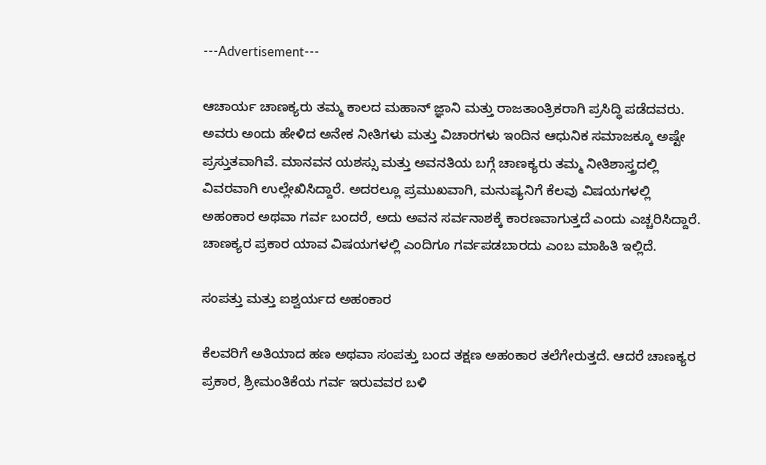---Advertisement---

ಆಚಾರ್ಯ ಚಾಣಕ್ಯರು ತಮ್ಮ ಕಾಲದ ಮಹಾನ್ ಜ್ಞಾನಿ ಮತ್ತು ರಾಜತಾಂತ್ರಿಕರಾಗಿ ಪ್ರಸಿದ್ಧಿ ಪಡೆದವರು. ಅವರು ಅಂದು ಹೇಳಿದ ಅನೇಕ ನೀತಿಗಳು ಮತ್ತು ವಿಚಾರಗಳು ಇಂದಿನ ಆಧುನಿಕ ಸಮಾಜಕ್ಕೂ ಅಷ್ಟೇ ಪ್ರಸ್ತುತವಾಗಿವೆ. ಮಾನವನ ಯಶಸ್ಸು ಮತ್ತು ಅವನತಿಯ ಬಗ್ಗೆ ಚಾಣಕ್ಯರು ತಮ್ಮ ನೀತಿಶಾಸ್ತ್ರದಲ್ಲಿ ವಿವರವಾಗಿ ಉಲ್ಲೇಖಿಸಿದ್ದಾರೆ. ಅದರಲ್ಲೂ ಪ್ರಮುಖವಾಗಿ, ಮನುಷ್ಯನಿಗೆ ಕೆಲವು ವಿಷಯಗಳಲ್ಲಿ ಅಹಂಕಾರ ಅಥವಾ ಗರ್ವ ಬಂದರೆ, ಅದು ಅವನ ಸರ್ವನಾಶಕ್ಕೆ ಕಾರಣವಾಗುತ್ತದೆ ಎಂದು ಎಚ್ಚರಿಸಿದ್ದಾರೆ. ಚಾಣಕ್ಯರ ಪ್ರಕಾರ ಯಾವ ವಿಷಯಗಳಲ್ಲಿ ಎಂದಿಗೂ ಗರ್ವಪಡಬಾರದು ಎಂಬ ಮಾಹಿತಿ ಇಲ್ಲಿದೆ.

ಸಂಪತ್ತು ಮತ್ತು ಐಶ್ವರ್ಯದ ಅಹಂಕಾರ

ಕೆಲವರಿಗೆ ಅತಿಯಾದ ಹಣ ಅಥವಾ ಸಂಪತ್ತು ಬಂದ ತಕ್ಷಣ ಅಹಂಕಾರ ತಲೆಗೇರುತ್ತದೆ. ಆದರೆ ಚಾಣಕ್ಯರ ಪ್ರಕಾರ, ಶ್ರೀಮಂತಿಕೆಯ ಗರ್ವ ಇರುವವರ ಬಳಿ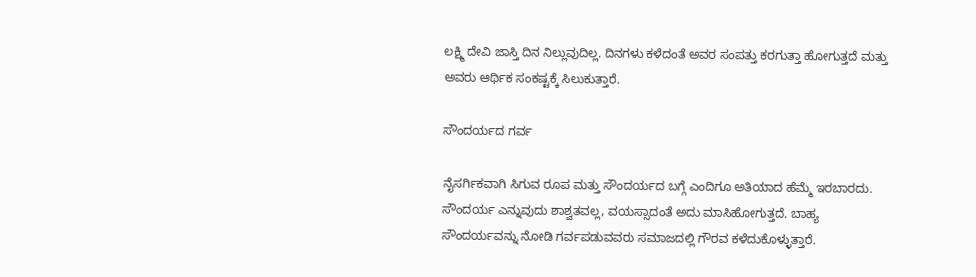ಲಕ್ಷ್ಮಿ ದೇವಿ ಜಾಸ್ತಿ ದಿನ ನಿಲ್ಲುವುದಿಲ್ಲ. ದಿನಗಳು ಕಳೆದಂತೆ ಅವರ ಸಂಪತ್ತು ಕರಗುತ್ತಾ ಹೋಗುತ್ತದೆ ಮತ್ತು ಅವರು ಆರ್ಥಿಕ ಸಂಕಷ್ಟಕ್ಕೆ ಸಿಲುಕುತ್ತಾರೆ.

ಸೌಂದರ್ಯದ ಗರ್ವ

ನೈಸರ್ಗಿಕವಾಗಿ ಸಿಗುವ ರೂಪ ಮತ್ತು ಸೌಂದರ್ಯದ ಬಗ್ಗೆ ಎಂದಿಗೂ ಅತಿಯಾದ ಹೆಮ್ಮೆ ಇರಬಾರದು. ಸೌಂದರ್ಯ ಎನ್ನುವುದು ಶಾಶ್ವತವಲ್ಲ, ವಯಸ್ಸಾದಂತೆ ಅದು ಮಾಸಿಹೋಗುತ್ತದೆ. ಬಾಹ್ಯ ಸೌಂದರ್ಯವನ್ನು ನೋಡಿ ಗರ್ವಪಡುವವರು ಸಮಾಜದಲ್ಲಿ ಗೌರವ ಕಳೆದುಕೊಳ್ಳುತ್ತಾರೆ.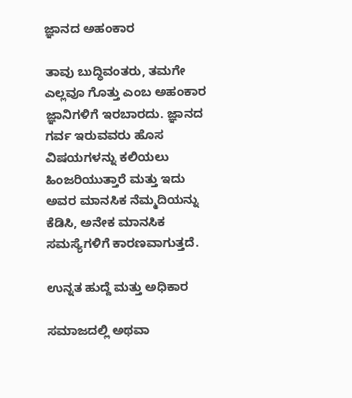ಜ್ಞಾನದ ಅಹಂಕಾರ

ತಾವು ಬುದ್ಧಿವಂತರು, ತಮಗೇ ಎಲ್ಲವೂ ಗೊತ್ತು ಎಂಬ ಅಹಂಕಾರ ಜ್ಞಾನಿಗಳಿಗೆ ಇರಬಾರದು. ಜ್ಞಾನದ ಗರ್ವ ಇರುವವರು ಹೊಸ ವಿಷಯಗಳನ್ನು ಕಲಿಯಲು ಹಿಂಜರಿಯುತ್ತಾರೆ ಮತ್ತು ಇದು ಅವರ ಮಾನಸಿಕ ನೆಮ್ಮದಿಯನ್ನು ಕೆಡಿಸಿ, ಅನೇಕ ಮಾನಸಿಕ ಸಮಸ್ಯೆಗಳಿಗೆ ಕಾರಣವಾಗುತ್ತದೆ.

ಉನ್ನತ ಹುದ್ದೆ ಮತ್ತು ಅಧಿಕಾರ

ಸಮಾಜದಲ್ಲಿ ಅಥವಾ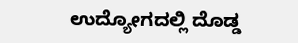ಉದ್ಯೋಗದಲ್ಲಿ ದೊಡ್ಡ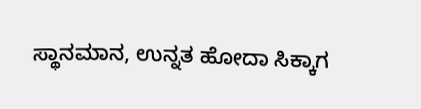ಸ್ಥಾನಮಾನ, ಉನ್ನತ ಹೋದಾ ಸಿಕ್ಕಾಗ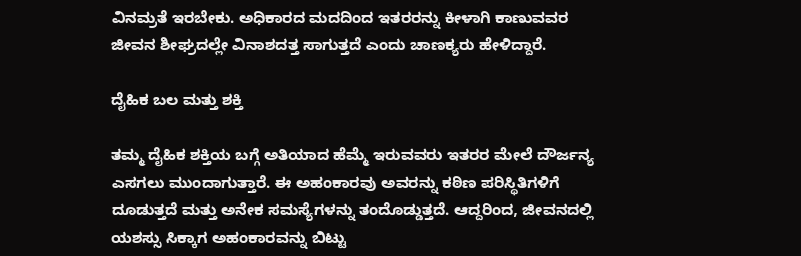ವಿನಮ್ರತೆ ಇರಬೇಕು. ಅಧಿಕಾರದ ಮದದಿಂದ ಇತರರನ್ನು ಕೀಳಾಗಿ ಕಾಣುವವರ ಜೀವನ ಶೀಘ್ರದಲ್ಲೇ ವಿನಾಶದತ್ತ ಸಾಗುತ್ತದೆ ಎಂದು ಚಾಣಕ್ಯರು ಹೇಳಿದ್ದಾರೆ.

ದೈಹಿಕ ಬಲ ಮತ್ತು ಶಕ್ತಿ

ತಮ್ಮ ದೈಹಿಕ ಶಕ್ತಿಯ ಬಗ್ಗೆ ಅತಿಯಾದ ಹೆಮ್ಮೆ ಇರುವವರು ಇತರರ ಮೇಲೆ ದೌರ್ಜನ್ಯ ಎಸಗಲು ಮುಂದಾಗುತ್ತಾರೆ. ಈ ಅಹಂಕಾರವು ಅವರನ್ನು ಕಠಿಣ ಪರಿಸ್ಥಿತಿಗಳಿಗೆ ದೂಡುತ್ತದೆ ಮತ್ತು ಅನೇಕ ಸಮಸ್ಯೆಗಳನ್ನು ತಂದೊಡ್ಡುತ್ತದೆ. ಆದ್ದರಿಂದ, ಜೀವನದಲ್ಲಿ ಯಶಸ್ಸು ಸಿಕ್ಕಾಗ ಅಹಂಕಾರವನ್ನು ಬಿಟ್ಟು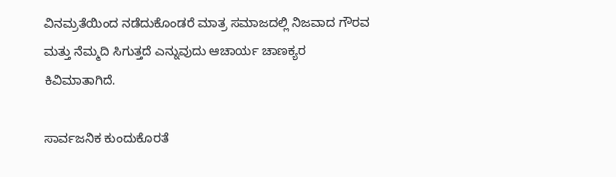ವಿನಮ್ರತೆಯಿಂದ ನಡೆದುಕೊಂಡರೆ ಮಾತ್ರ ಸಮಾಜದಲ್ಲಿ ನಿಜವಾದ ಗೌರವ ಮತ್ತು ನೆಮ್ಮದಿ ಸಿಗುತ್ತದೆ ಎನ್ನುವುದು ಆಚಾರ್ಯ ಚಾಣಕ್ಯರ ಕಿವಿಮಾತಾಗಿದೆ.

ಸಾರ್ವಜನಿಕ ಕುಂದುಕೊರತೆ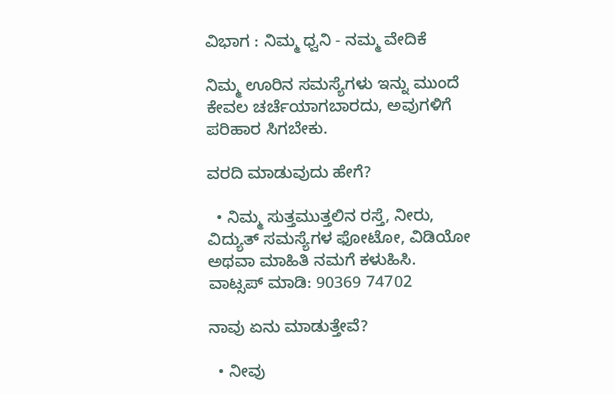ವಿಭಾಗ : ನಿಮ್ಮ ಧ್ವನಿ - ನಮ್ಮ ವೇದಿಕೆ

ನಿಮ್ಮ ಊರಿನ ಸಮಸ್ಯೆಗಳು ಇನ್ನು ಮುಂದೆ ಕೇವಲ ಚರ್ಚೆಯಾಗಬಾರದು, ಅವುಗಳಿಗೆ ಪರಿಹಾರ ಸಿಗಬೇಕು.

ವರದಿ ಮಾಡುವುದು ಹೇಗೆ?

  • ನಿಮ್ಮ ಸುತ್ತಮುತ್ತಲಿನ ರಸ್ತೆ, ನೀರು, ವಿದ್ಯುತ್ ಸಮಸ್ಯೆಗಳ ಫೋಟೋ, ವಿಡಿಯೋ ಅಥವಾ ಮಾಹಿತಿ ನಮಗೆ ಕಳುಹಿಸಿ.
ವಾಟ್ಸಪ್ ಮಾಡಿ: 90369 74702

ನಾವು ಏನು ಮಾಡುತ್ತೇವೆ?

  • ನೀವು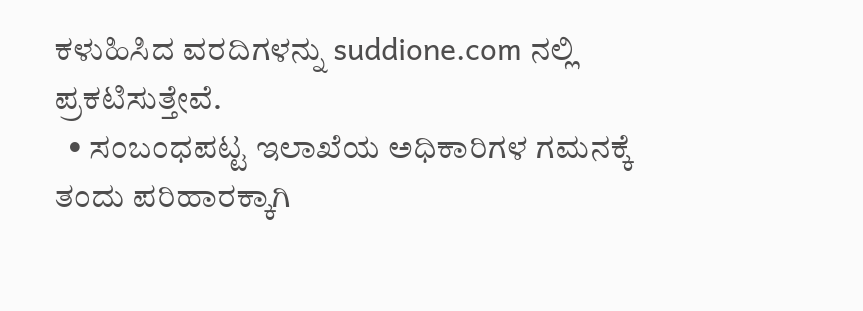ಕಳುಹಿಸಿದ ವರದಿಗಳನ್ನು suddione.com ನಲ್ಲಿ ಪ್ರಕಟಿಸುತ್ತೇವೆ.
  • ಸಂಬಂಧಪಟ್ಟ ಇಲಾಖೆಯ ಅಧಿಕಾರಿಗಳ ಗಮನಕ್ಕೆ ತಂದು ಪರಿಹಾರಕ್ಕಾಗಿ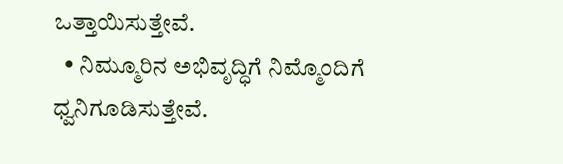ಒತ್ತಾಯಿಸುತ್ತೇವೆ.
  • ನಿಮ್ಮೂರಿನ ಅಭಿವೃದ್ಧಿಗೆ ನಿಮ್ಮೊಂದಿಗೆ ಧ್ವನಿಗೂಡಿಸುತ್ತೇವೆ.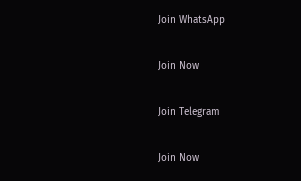Join WhatsApp

Join Now

Join Telegram

Join Now